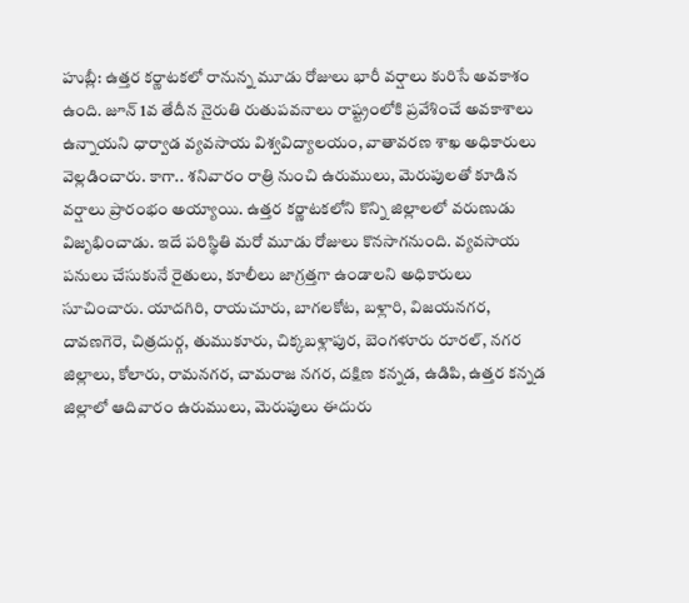హుబ్లీ: ఉత్తర కర్ణాటకలో రానున్న మూడు రోజులు భారీ వర్షాలు కురిసే అవకాశం ఉంది. జూన్ 1వ తేదీన నైరుతి రుతుపవనాలు రాష్ట్రంలోకి ప్రవేశించే అవకాశాలు ఉన్నాయని ధార్వాడ వ్యవసాయ విశ్వవిద్యాలయం, వాతావరణ శాఖ అధికారులు వెల్లడించారు. కాగా.. శనివారం రాత్రి నుంచి ఉరుములు, మెరుపులతో కూడిన వర్షాలు ప్రారంభం అయ్యాయి. ఉత్తర కర్ణాటకలోని కొన్ని జిల్లాలలో వరుణుడు విజృభించాడు. ఇదే పరిస్థితి మరో మూడు రోజులు కొనసాగనుంది. వ్యవసాయ పనులు చేసుకునే రైతులు, కూలీలు జాగ్రత్తగా ఉండాలని అధికారులు సూచించారు. యాదగిరి, రాయచూరు, బాగలకోట, బళ్లారి, విజయనగర, దావణగెరె, చిత్రదుర్గ, తుముకూరు, చిక్కబళ్లాపుర, బెంగళూరు రూరల్, నగర జిల్లాలు, కోలారు, రామనగర, చామరాజ నగర, దక్షిణ కన్నడ, ఉడిపి, ఉత్తర కన్నడ జిల్లాలో ఆదివారం ఉరుములు, మెరుపులు ఈదురు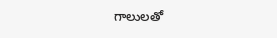గాలులతో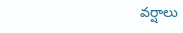వర్షాలు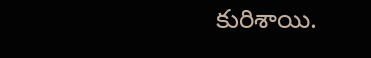కురిశాయి.